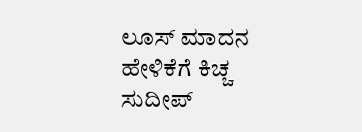ಲೂಸ್ ಮಾದನ ಹೇಳಿಕೆಗೆ ಕಿಚ್ಚ ಸುದೀಪ್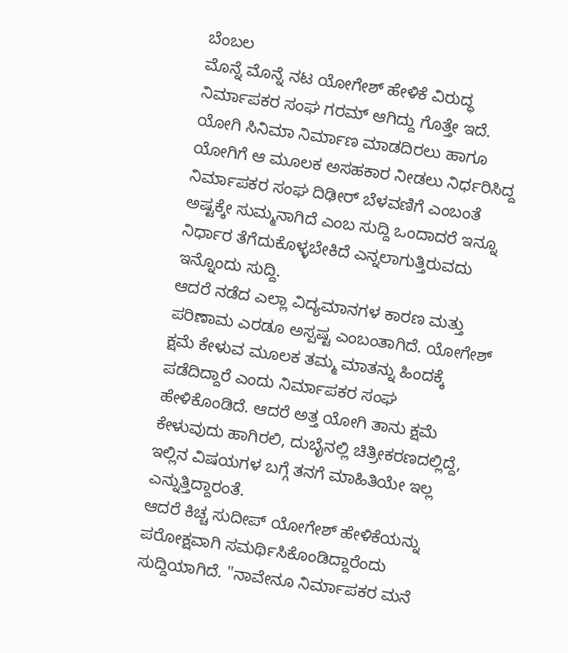ಬೆಂಬಲ
ಮೊನ್ನೆ ಮೊನ್ನೆ ನಟ ಯೋಗೇಶ್ ಹೇಳಿಕೆ ವಿರುದ್ಧ ನಿರ್ಮಾಪಕರ ಸಂಘ ಗರಮ್ ಆಗಿದ್ದು ಗೊತ್ತೇ ಇದೆ. ಯೋಗಿ ಸಿನಿಮಾ ನಿರ್ಮಾಣ ಮಾಡದಿರಲು ಹಾಗೂ ಯೋಗಿಗೆ ಆ ಮೂಲಕ ಅಸಹಕಾರ ನೀಡಲು ನಿರ್ಧರಿಸಿದ್ದ ನಿರ್ಮಾಪಕರ ಸಂಘ ದಿಢೀರ್ ಬೆಳವಣಿಗೆ ಎಂಬಂತೆ ಅಷ್ಟಕ್ಕೇ ಸುಮ್ಮನಾಗಿದೆ ಎಂಬ ಸುದ್ದಿ ಒಂದಾದರೆ ಇನ್ನೂ ನಿರ್ಧಾರ ತೆಗೆದುಕೊಳ್ಳಬೇಕಿದೆ ಎನ್ನಲಾಗುತ್ತಿರುವದು ಇನ್ನೊಂದು ಸುದ್ದಿ.
ಆದರೆ ನಡೆದ ಎಲ್ಲಾ ವಿದ್ಯಮಾನಗಳ ಕಾರಣ ಮತ್ತು ಪರಿಣಾಮ ಎರಡೂ ಅಸ್ಪಷ್ಟ ಎಂಬಂತಾಗಿದೆ. ಯೋಗೇಶ್ ಕ್ಷಮೆ ಕೇಳುವ ಮೂಲಕ ತಮ್ಮ ಮಾತನ್ನು ಹಿಂದಕ್ಕೆ ಪಡೆದಿದ್ದಾರೆ ಎಂದು ನಿರ್ಮಾಪಕರ ಸಂಘ ಹೇಳಿಕೊಂಡಿದೆ. ಆದರೆ ಅತ್ತ ಯೋಗಿ ತಾನು ಕ್ಷಮೆ ಕೇಳುವುದು ಹಾಗಿರಲಿ, ದುಬೈನಲ್ಲಿ ಚಿತ್ರೀಕರಣದಲ್ಲಿದ್ದೆ, ಇಲ್ಲಿನ ವಿಷಯಗಳ ಬಗ್ಗೆ ತನಗೆ ಮಾಹಿತಿಯೇ ಇಲ್ಲ ಎನ್ನುತ್ತಿದ್ದಾರಂತೆ.
ಆದರೆ ಕಿಚ್ಚ ಸುದೀಪ್ ಯೋಗೇಶ್ ಹೇಳಿಕೆಯನ್ನು ಪರೋಕ್ಷವಾಗಿ ಸಮರ್ಥಿಸಿಕೊಂಡಿದ್ದಾರೆಂದು ಸುದ್ದಿಯಾಗಿದೆ. "ನಾವೇನೂ ನಿರ್ಮಾಪಕರ ಮನೆ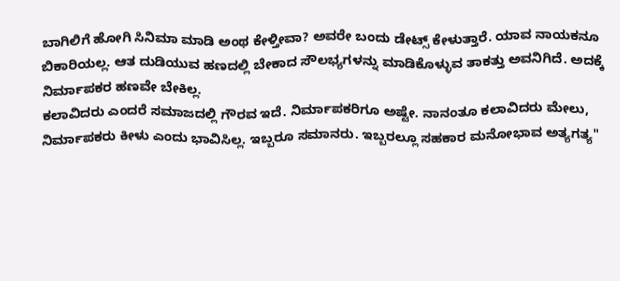ಬಾಗಿಲಿಗೆ ಹೋಗಿ ಸಿನಿಮಾ ಮಾಡಿ ಅಂಥ ಕೇಳ್ತೀವಾ? ಅವರೇ ಬಂದು ಡೇಟ್ಸ್ ಕೇಳುತ್ತಾರೆ. ಯಾವ ನಾಯಕನೂ ಬಿಕಾರಿಯಲ್ಲ. ಆತ ದುಡಿಯುವ ಹಣದಲ್ಲಿ ಬೇಕಾದ ಸೌಲಭ್ಯಗಳನ್ನು ಮಾಡಿಕೊಳ್ಳುವ ತಾಕತ್ತು ಅವನಿಗಿದೆ. ಅದಕ್ಕೆ ನಿರ್ಮಾಪಕರ ಹಣವೇ ಬೇಕಿಲ್ಲ.
ಕಲಾವಿದರು ಎಂದರೆ ಸಮಾಜದಲ್ಲಿ ಗೌರವ ಇದೆ. ನಿರ್ಮಾಪಕರಿಗೂ ಅಷ್ಟೇ. ನಾನಂತೂ ಕಲಾವಿದರು ಮೇಲು, ನಿರ್ಮಾಪಕರು ಕೀಳು ಎಂದು ಭಾವಿಸಿಲ್ಲ. ಇಬ್ಬರೂ ಸಮಾನರು. ಇಬ್ಬರಲ್ಲೂ ಸಹಕಾರ ಮನೋಭಾವ ಅತ್ಯಗತ್ಯ"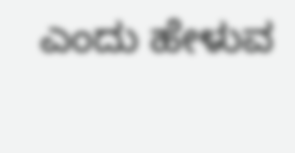ಎಂದು ಹೇಳುವ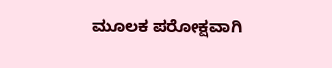ಮೂಲಕ ಪರೋಕ್ಷವಾಗಿ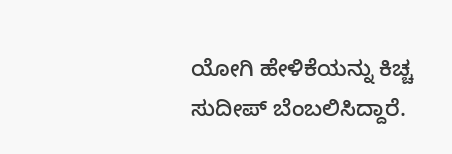ಯೋಗಿ ಹೇಳಿಕೆಯನ್ನು ಕಿಚ್ಚ ಸುದೀಪ್ ಬೆಂಬಲಿಸಿದ್ದಾರೆ.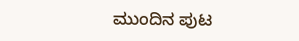ಮುಂದಿನ ಪುಟ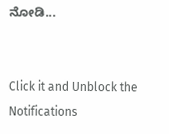ನೋಡಿ...


Click it and Unblock the Notifications